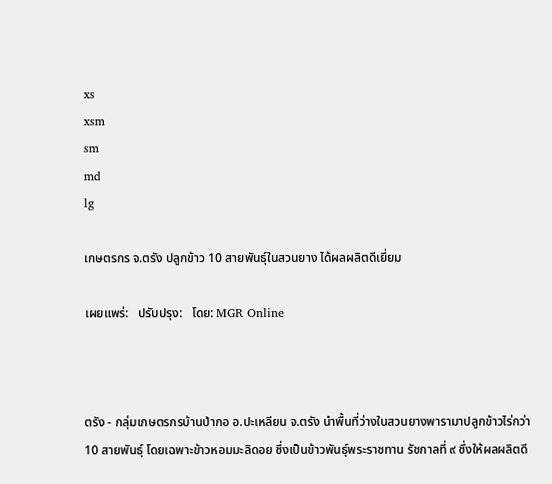xs
xsm
sm
md
lg

เกษตรกร จ.ตรัง ปลูกข้าว 10 สายพันธุ์ในสวนยาง ได้ผลผลิตดีเยี่ยม

เผยแพร่:   ปรับปรุง:   โดย: MGR Online



ตรัง - กลุ่มเกษตรกรบ้านป่ากอ อ.ปะเหลียน จ.ตรัง นำพื้นที่ว่างในสวนยางพารามาปลูกข้าวไร่กว่า 10 สายพันธุ์ โดยเฉพาะข้าวหอมมะลิดอย ซึ่งเป็นข้าวพันธุ์พระราชทาน รัชกาลที่ ๙ ซึ่งให้ผลผลิตดี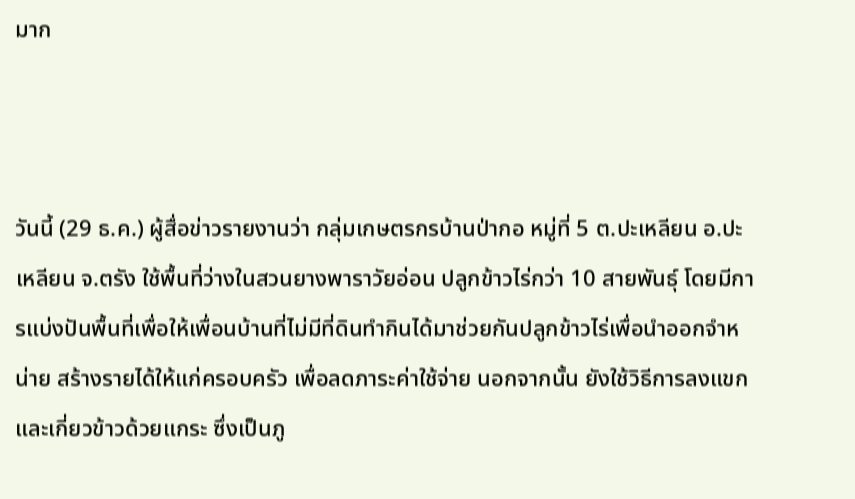มาก



วันนี้ (29 ธ.ค.) ผู้สื่อข่าวรายงานว่า กลุ่มเกษตรกรบ้านป่ากอ หมู่ที่ 5 ต.ปะเหลียน อ.ปะเหลียน จ.ตรัง ใช้พื้นที่ว่างในสวนยางพาราวัยอ่อน ปลูกข้าวไร่กว่า 10 สายพันธุ์ โดยมีการแบ่งปันพื้นที่เพื่อให้เพื่อนบ้านที่ไม่มีที่ดินทำกินได้มาช่วยกันปลูกข้าวไร่เพื่อนำออกจำหน่าย สร้างรายได้ให้แก่ครอบครัว เพื่อลดภาระค่าใช้จ่าย นอกจากนั้น ยังใช้วิธีการลงแขก และเกี่ยวข้าวด้วยแกระ ซึ่งเป็นภู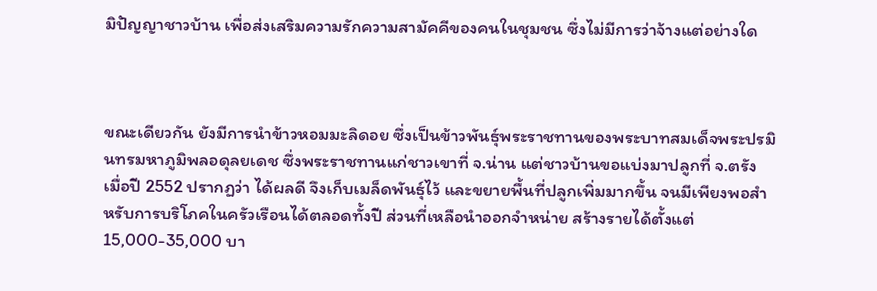มิปัญญาชาวบ้าน เพื่อส่งเสริมความรักความสามัคคีของคนในชุมชน ซึ่งไม่มีการว่าจ้างแต่อย่างใด



ขณะเดียวกัน ยังมีการนำข้าวหอมมะลิดอย ซึ่งเป็นข้าวพันธุ์พระราชทานของพระบาทสมเด็จพระปรมินทรมหาภูมิพลอดุลยเดช ซึ่งพระราชทานแก่ชาวเขาที่ จ.น่าน แต่ชาวบ้านขอแบ่งมาปลูกที่ จ.ตรัง เมื่อปี 2552 ปรากฏว่า ได้ผลดี จึงเก็บเมล็ดพันธุ์ไว้ และขยายพื้นที่ปลูกเพิ่มมากขึ้น จนมีเพียงพอสำหรับการบริโภคในครัวเรือนได้ตลอดทั้งปี ส่วนที่เหลือนำออกจำหน่าย สร้างรายได้ตั้งแต่ 15,000-35,000 บา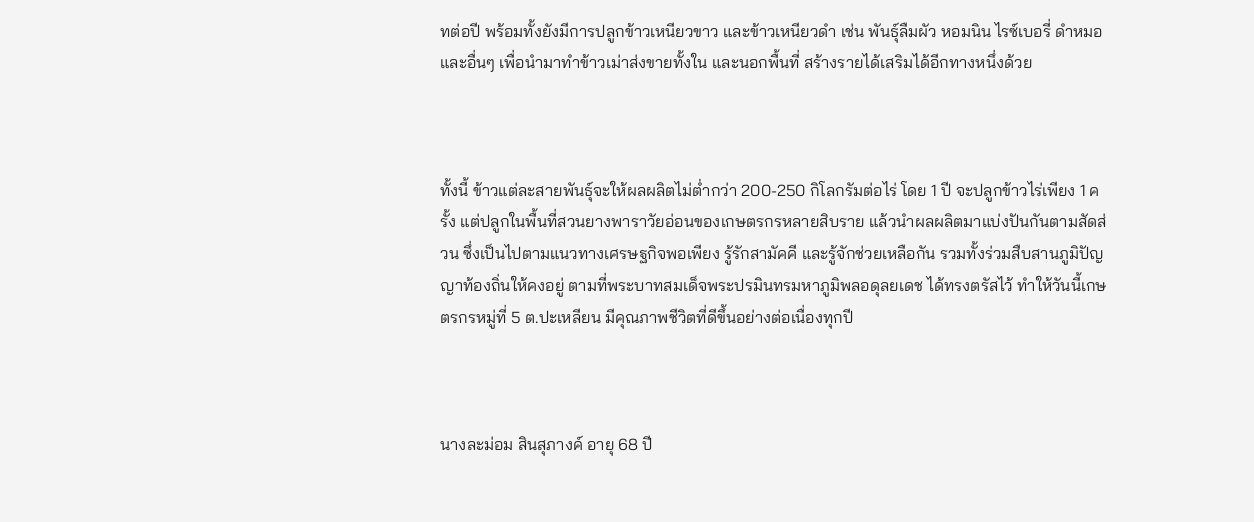ทต่อปี พร้อมทั้งยังมีการปลูกข้าวเหนียวขาว และข้าวเหนียวดำ เช่น พันธุ์ลืมผัว หอมนิน ไรซ์เบอรี่ ดำหมอ และอื่นๆ เพื่อนำมาทำข้าวเม่าส่งขายทั้งใน และนอกพื้นที่ สร้างรายได้เสริมได้อีกทางหนึ่งด้วย



ทั้งนี้ ข้าวแต่ละสายพันธุ์จะให้ผลผลิตไม่ต่ำกว่า 200-250 กิโลกรัมต่อไร่ โดย 1 ปี จะปลูกข้าวไร่เพียง 1 ครั้ง แต่ปลูกในพื้นที่สวนยางพาราวัยอ่อนของเกษตรกรหลายสิบราย แล้วนำผลผลิตมาแบ่งปันกันตามสัดส่วน ซึ่งเป็นไปตามแนวทางเศรษฐกิจพอเพียง รู้รักสามัคคี และรู้จักช่วยเหลือกัน รวมทั้งร่วมสืบสานภูมิปัญญาท้องถิ่นให้คงอยู่ ตามที่พระบาทสมเด็จพระปรมินทรมหาภูมิพลอดุลยเดช ได้ทรงตรัสไว้ ทำให้วันนี้เกษตรกรหมู่ที่ 5 ต.ปะเหลียน มีคุณภาพชีวิตที่ดีขึ้นอย่างต่อเนื่องทุกปี



นางละม่อม สินสุภางค์ อายุ 68 ปี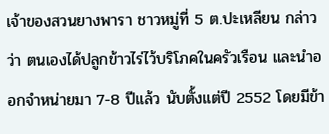เจ้าของสวนยางพารา ชาวหมู่ที่ 5 ต.ปะเหลียน กล่าวว่า ตนเองได้ปลูกข้าวไร่ไว้บริโภคในครัวเรือน และนำออกจำหน่ายมา 7-8 ปีแล้ว นับตั้งแต่ปี 2552 โดยมีข้า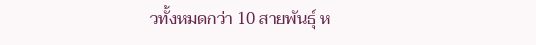วทั้งหมดกว่า 10 สายพันธุ์ ห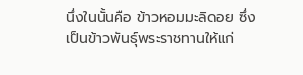นึ่งในนั้นคือ ข้าวหอมมะลิดอย ซึ่งเป็นข้าวพันธุ์พระราชทานให้แก่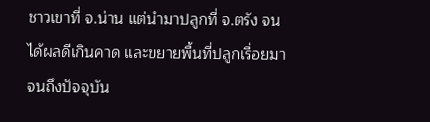ชาวเขาที่ จ.น่าน แต่นำมาปลูกที่ จ.ตรัง จนได้ผลดีเกินคาด และขยายพื้นที่ปลูกเรื่อยมาจนถึงปัจจุบัน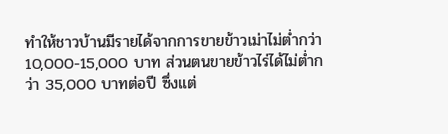ทำให้ชาวบ้านมีรายได้จากการขายข้าวเม่าไม่ต่ำกว่า 10,000-15,000 บาท ส่วนตนขายข้าวไร่ได้ไม่ต่ำกว่า 35,000 บาทต่อปี ซึ่งแต่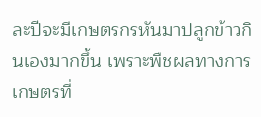ละปีจะมีเกษตรกรหันมาปลูกข้าวกินเองมากขึ้น เพราะพืชผลทางการเกษตรที่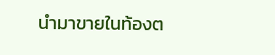นำมาขายในท้องต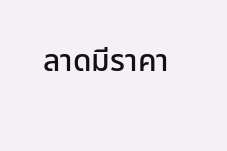ลาดมีราคา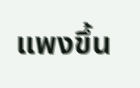แพงขึ้น